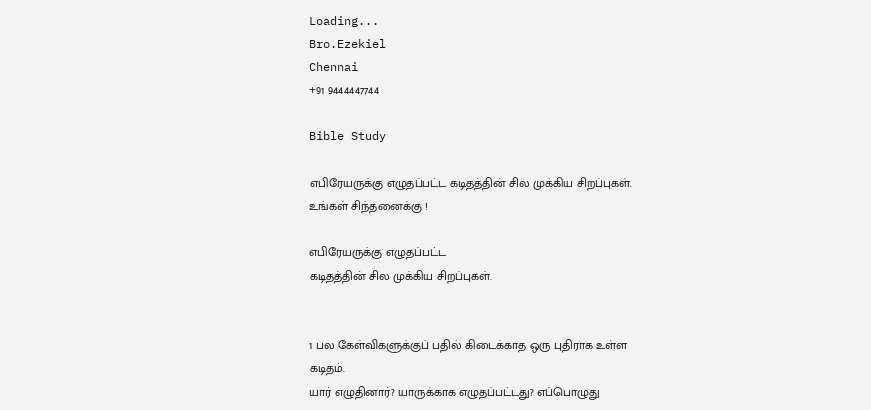Loading...
Bro.Ezekiel
Chennai
+91 9444447744

Bible Study

எபிரேயருக்கு எழுதப்பட்ட கடிதத்தின் சில முக்கிய சிறப்புகள்.
உங்கள் சிந்தனைக்கு !

எபிரேயருக்கு எழுதப்பட்ட
கடிதத்தின் சில முக்கிய சிறப்புகள்.


1 பல கேள்விகளுக்குப் பதில் கிடைக்காத ஒரு புதிராக‌ உள்ள கடிதம்.
யார் எழுதினார்? யாருக்காக எழுதப்பட்டது? எப்பொழுது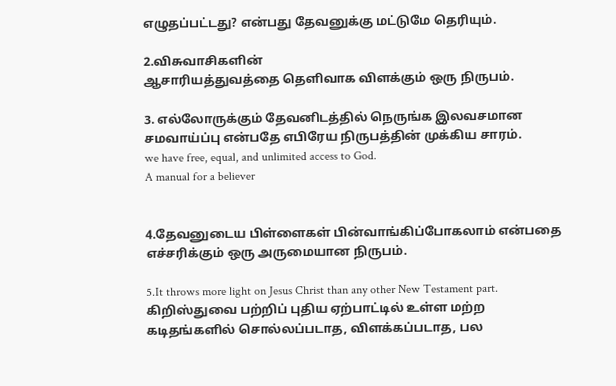எழுதப்பட்டது? என்பது தேவனுக்கு மட்டுமே தெரியும்.

2.விசுவாசிகளின்
ஆசாரியத்துவத்தை தெளிவாக விளக்கும் ஒரு நிருபம்.

3. எல்லோருக்கும் தேவனிடத்தில் நெருங்க இலவசமான சமவாய்ப்பு என்பதே எபிரேய நிருபத்தின் முக்கிய சாரம்.
we have free, equal, and unlimited access to God.
A manual for a believer


4.தேவனுடைய பிள்ளைகள் பின்வாங்கிப்போகலாம் என்பதை எச்சரிக்கும் ஒரு அருமையான நிருபம்.

5.It throws more light on Jesus Christ than any other New Testament part.
கிறிஸ்துவை பற்றிப் புதிய ஏற்பாட்டில் உள்ள மற்ற கடிதங்களில் சொல்லப்படாத, விளக்கப்படாத, பல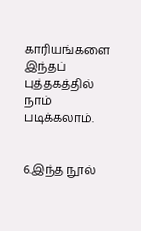காரியங்களை இந்தப் புத்தகத்தில் நாம் படிக்கலாம்.


6.இந்த நூல்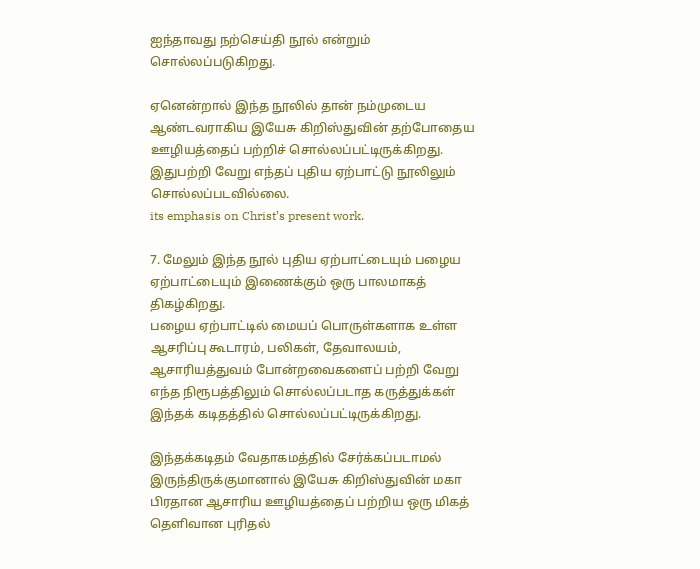ஐந்தாவது நற்செய்தி நூல் என்றும் சொல்லப்படுகிறது.

ஏனென்றால் இந்த நூலில் தான் நம்முடைய ஆண்டவராகிய இயேசு கிறிஸ்துவின் தற்போதைய ஊழியத்தைப் பற்றிச் சொல்லப்பட்டிருக்கிறது. இதுபற்றி வேறு எந்தப் புதிய ஏற்பாட்டு நூலிலும் சொல்லப்படவில்லை.
its emphasis on Christ’s present work.

7. மேலும் இந்த நூல் புதிய ஏற்பாட்டையும் பழைய ஏற்பாட்டையும் இணைக்கும் ஒரு பாலமாகத் திகழ்கிறது.
பழைய ஏற்பாட்டில் மையப் பொருள்களாக உள்ள ஆசரிப்பு கூடாரம், பலிகள், தேவாலயம், ஆசாரியத்துவம் போன்றவைகளைப் பற்றி வேறு எந்த நிரூபத்திலும் சொல்லப்படாத கருத்துக்கள் இந்தக் கடிதத்தில் சொல்லப்பட்டிருக்கிறது.

இந்தக்கடிதம் வேதாகமத்தில் சேர்க்கப்படாமல் இருந்திருக்குமானால் இயேசு கிறிஸ்துவின் மகா பிரதான ஆசாரிய ஊழியத்தைப் பற்றிய ஒரு மிகத் தெளிவான புரிதல்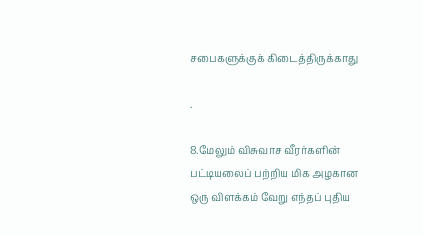சபைகளுக்குக் கிடைத்திருக்காது

.

8.மேலும் விசுவாச வீரர்களின் பட்டியலைப் பற்றிய மிக அழகான ஒரு விளக்கம் வேறு எந்தப் புதிய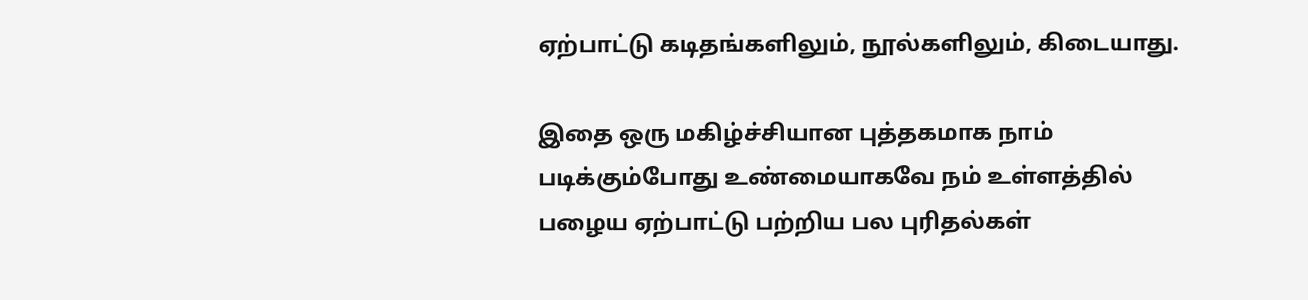ஏற்பாட்டு கடிதங்களிலும், நூல்களிலும், கிடையாது.

இதை ஒரு மகிழ்ச்சியான புத்தகமாக நாம் படிக்கும்போது உண்மையாகவே நம் உள்ளத்தில் பழைய ஏற்பாட்டு பற்றிய பல புரிதல்கள்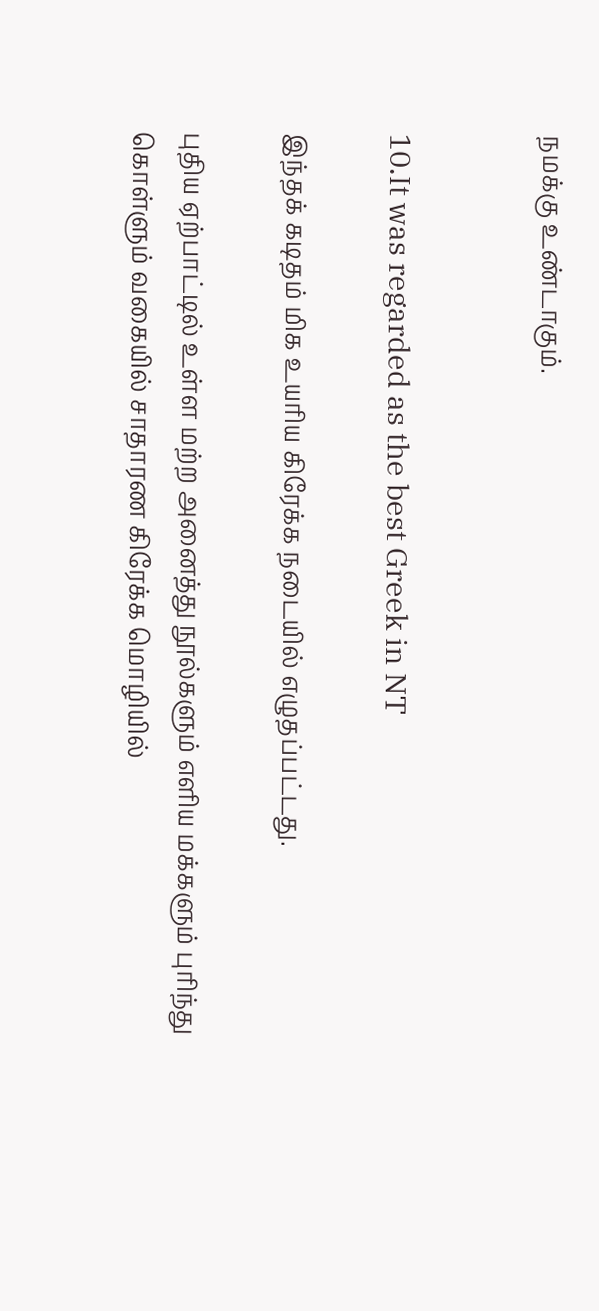நமக்கு உண்டாகும்.


10.It was regarded as the best Greek in NT

இந்தக் கடிதம் மிக உயரிய கிரேக்க நடையில் எழுதப்பட்டது.

புதிய ஏற்பாட்டில் உள்ள மற்ற அனைத்து நூல்களும் எளிய மக்களும் புரிந்து கொள்ளும் வகையில் சாதாரண கிரேக்க மொழியில்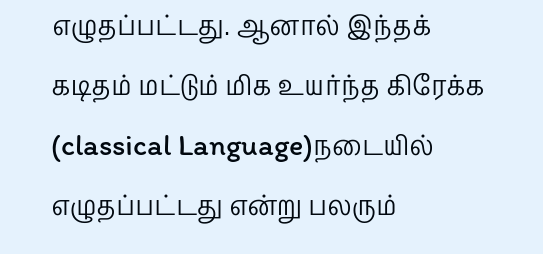எழுதப்பட்டது. ஆனால் இந்தக் கடிதம் மட்டும் மிக உயர்ந்த கிரேக்க (classical Language)நடையில் எழுதப்பட்டது என்று பலரும்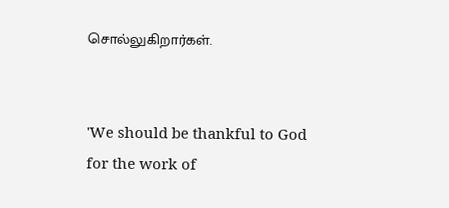சொல்லுகிறார்கள்.


'We should be thankful to God for the work of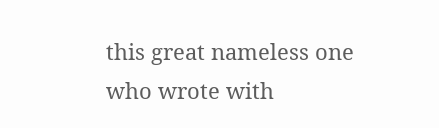this great nameless one who wrote with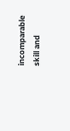incomparable skill and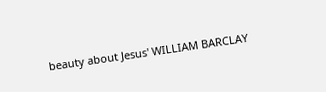beauty about Jesus' WILLIAM BARCLAY